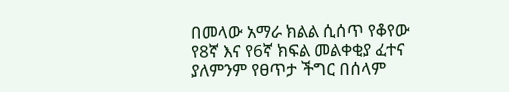በመላው አማራ ክልል ሲሰጥ የቆየው የ8ኛ እና የ6ኛ ክፍል መልቀቂያ ፈተና ያለምንም የፀጥታ ችግር በሰላም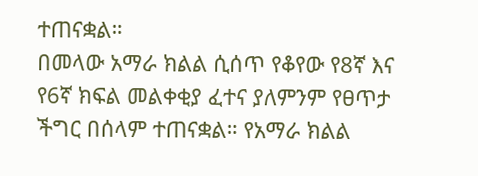ተጠናቋል።
በመላው አማራ ክልል ሲሰጥ የቆየው የ8ኛ እና የ6ኛ ክፍል መልቀቂያ ፈተና ያለምንም የፀጥታ ችግር በሰላም ተጠናቋል። የአማራ ክልል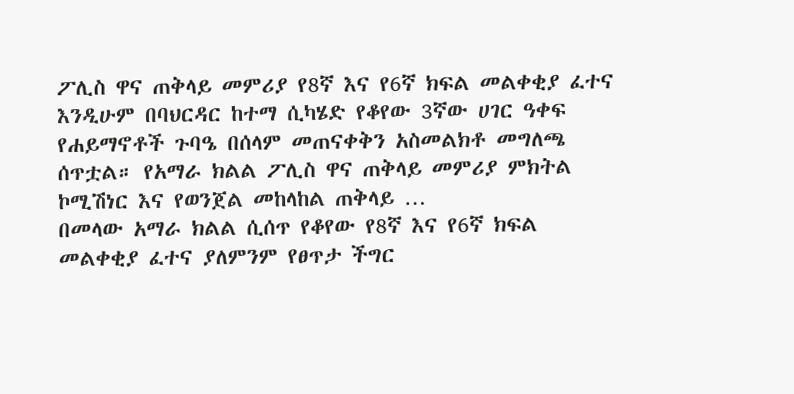ፖሊስ ዋና ጠቅላይ መምሪያ የ8ኛ እና የ6ኛ ክፍል መልቀቂያ ፈተና እንዲሁም በባህርዳር ከተማ ሲካሄድ የቆየው 3ኛው ሀገር ዓቀፍ የሐይማኖቶች ጉባዔ በሰላም መጠናቀቅን አስመልክቶ መግለጫ ሰጥቷል። የአማራ ክልል ፖሊስ ዋና ጠቅላይ መምሪያ ምክትል ኮሚሽነር እና የወንጀል መከላከል ጠቅላይ …
በመላው አማራ ክልል ሲሰጥ የቆየው የ8ኛ እና የ6ኛ ክፍል መልቀቂያ ፈተና ያለምንም የፀጥታ ችግር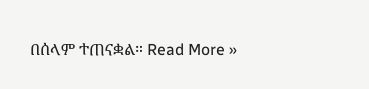በሰላም ተጠናቋል። Read More »